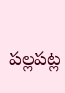పల్లపట్ల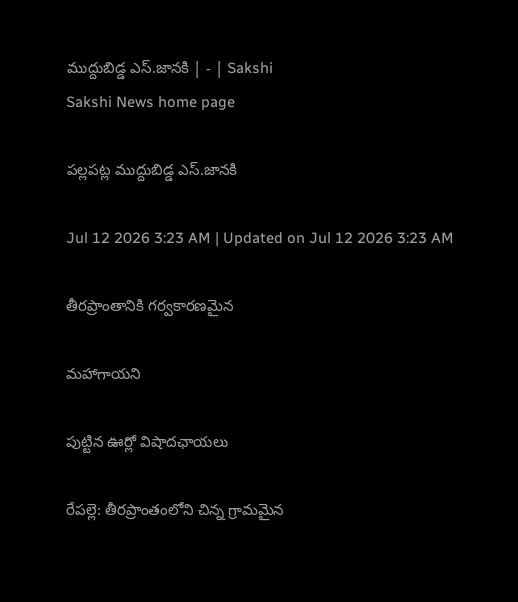ముద్దుబిడ్డ ఎస్‌.జానకి | - | Sakshi
Sakshi News home page

పల్లపట్ల ముద్దుబిడ్డ ఎస్‌.జానకి

Jul 12 2026 3:23 AM | Updated on Jul 12 2026 3:23 AM

తీరప్రాంతానికి గర్వకారణమైన

మహాగాయని

పుట్టిన ఊర్లో విషాదఛాయలు

రేపల్లె: తీరప్రాంతంలోని చిన్న గ్రామమైన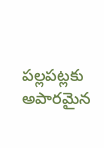పల్లపట్లకు అపారమైన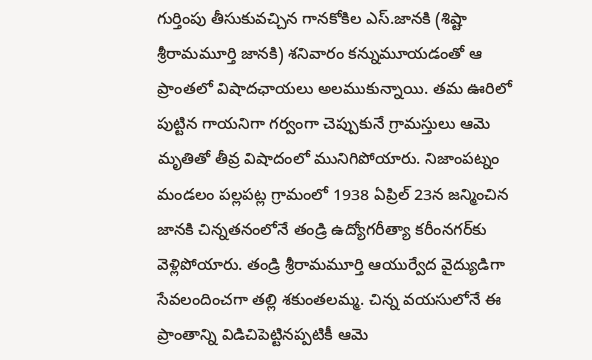గుర్తింపు తీసుకువచ్చిన గానకోకిల ఎస్‌.జానకి (శిష్టా శ్రీరామమూర్తి జానకి) శనివారం కన్నుమూయడంతో ఆ ప్రాంతలో విషాదఛాయలు అలముకున్నాయి. తమ ఊరిలో పుట్టిన గాయనిగా గర్వంగా చెప్పుకునే గ్రామస్తులు ఆమె మృతితో తీవ్ర విషాదంలో మునిగిపోయారు. నిజాంపట్నం మండలం పల్లపట్ల గ్రామంలో 1938 ఏప్రిల్‌ 23న జన్మించిన జానకి చిన్నతనంలోనే తండ్రి ఉద్యోగరీత్యా కరీంనగర్‌కు వెళ్లిపోయారు. తండ్రి శ్రీరామమూర్తి ఆయుర్వేద వైద్యుడిగా సేవలందించగా తల్లి శకుంతలమ్మ. చిన్న వయసులోనే ఈ ప్రాంతాన్ని విడిచిపెట్టినప్పటికీ ఆమె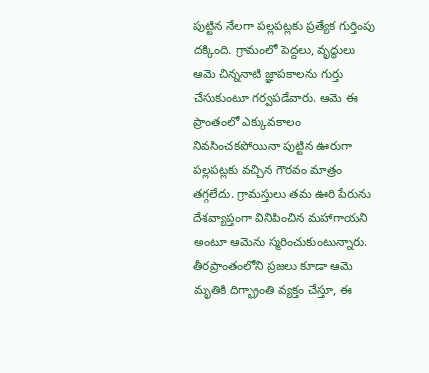పుట్టిన నేలగా పల్లపట్లకు ప్రత్యేక గుర్తింపు దక్కింది. గ్రామంలో పెద్దలు, వృద్ధులు ఆమె చిన్ననాటి జ్ఞాపకాలను గుర్తు చేసుకుంటూ గర్వపడేవారు. ఆమె ఈ ప్రాంతంలో ఎక్కువకాలం నివసించకపోయినా పుట్టిన ఊరుగా పల్లపట్లకు వచ్చిన గౌరవం మాత్రం తగ్గలేదు. గ్రామస్తులు తమ ఊరి పేరును దేశవ్యాప్తంగా వినిపించిన మహాగాయని అంటూ ఆమెను స్మరించుకుంటున్నారు. తీరప్రాంతంలోని ప్రజలు కూడా ఆమె మృతికి దిగ్భ్రాంతి వ్యక్తం చేస్తూ, ఈ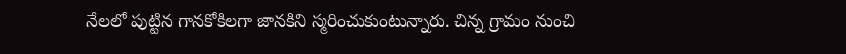నేలలో పుట్టిన గానకోకిలగా జానకిని స్మరించుకుంటున్నారు. చిన్న గ్రామం నుంచి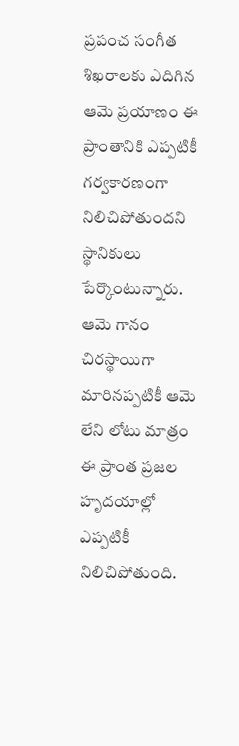ప్రపంచ సంగీత శిఖరాలకు ఎదిగిన ఆమె ప్రయాణం ఈ ప్రాంతానికి ఎప్పటికీ గర్వకారణంగా నిలిచిపోతుందని స్థానికులు పేర్కొంటున్నారు. ఆమె గానం చిరస్థాయిగా మారినప్పటికీ ఆమె లేని లోటు మాత్రం ఈ ప్రాంత ప్రజల హృదయాల్లో ఎప్పటికీ నిలిచిపోతుంది.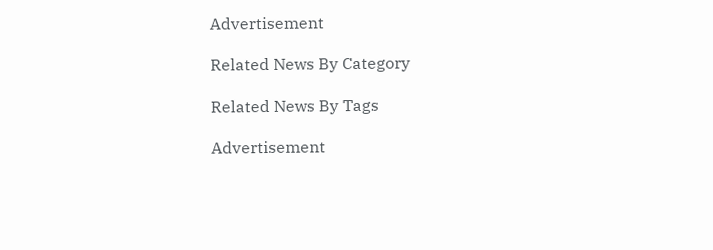Advertisement

Related News By Category

Related News By Tags

Advertisement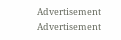Advertisement
Advertisement